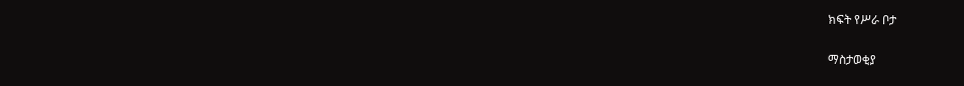ክፍት የሥራ ቦታ

ማስታወቂያ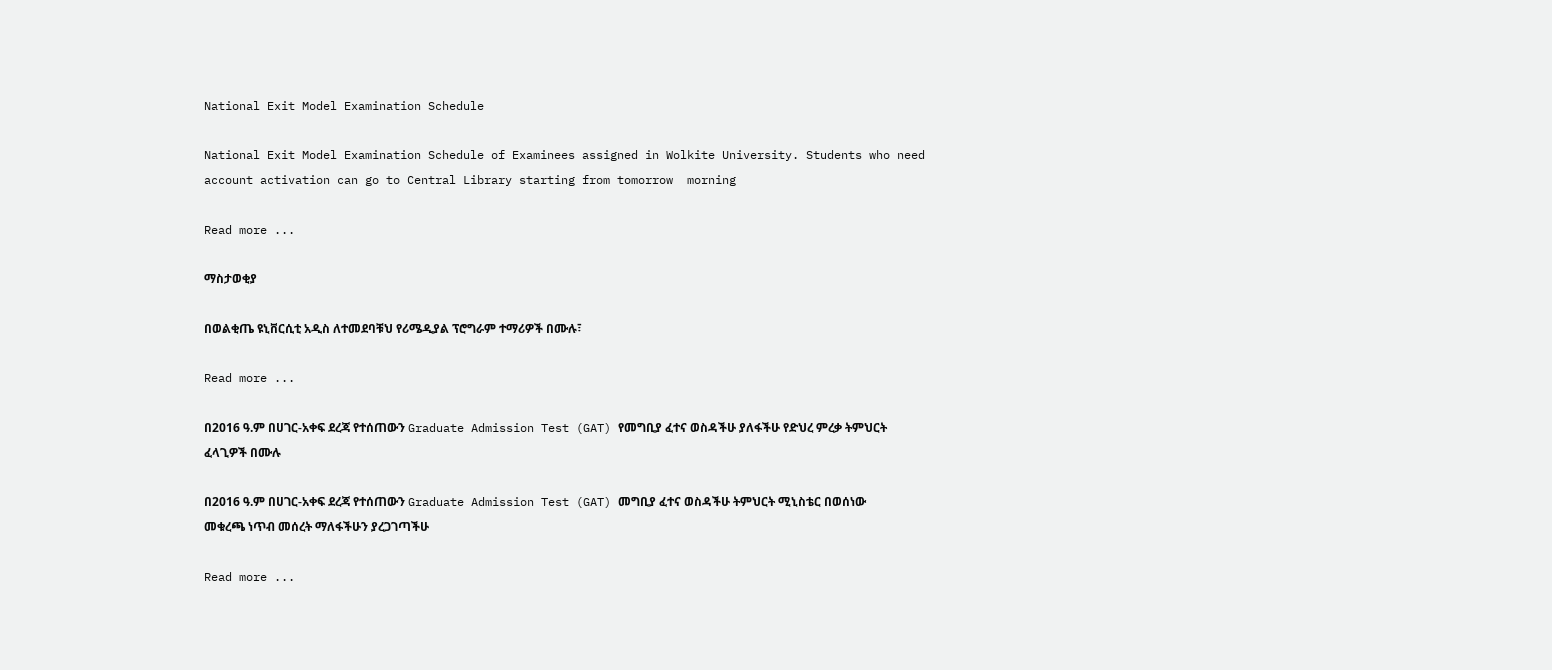National Exit Model Examination Schedule

National Exit Model Examination Schedule of Examinees assigned in Wolkite University. Students who need account activation can go to Central Library starting from tomorrow  morning

Read more ...

ማስታወቂያ

በወልቂጤ ዩኒቨርሲቲ አዲስ ለተመደባቹህ የሪሜዲያል ፕሮግራም ተማሪዎች በሙሉ፣

Read more ...

በ2016 ዓ.ም በሀገር-አቀፍ ደረጃ የተሰጠውን Graduate Admission Test (GAT) የመግቢያ ፈተና ወስዳችሁ ያለፋችሁ የድህረ ምረቃ ትምህርት ፈላጊዎች በሙሉ

በ2016 ዓ.ም በሀገር-አቀፍ ደረጃ የተሰጠውን Graduate Admission Test (GAT) መግቢያ ፈተና ወስዳችሁ ትምህርት ሚኒስቴር በወሰነው መቁረጫ ነጥብ መሰረት ማለፋችሁን ያረጋገጣችሁ

Read more ...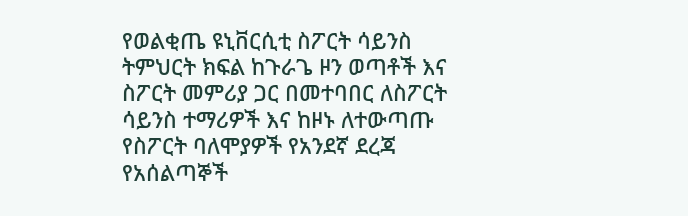የወልቂጤ ዩኒቨርሲቲ ስፖርት ሳይንስ ትምህርት ክፍል ከጉራጌ ዞን ወጣቶች እና ስፖርት መምሪያ ጋር በመተባበር ለስፖርት ሳይንስ ተማሪዎች እና ከዞኑ ለተውጣጡ የስፖርት ባለሞያዎች የአንደኛ ደረጃ የአሰልጣኞች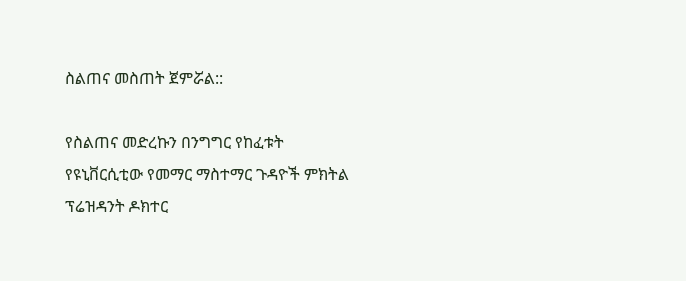ስልጠና መስጠት ጀምሯል::

የስልጠና መድረኩን በንግግር የከፈቱት የዩኒቨርሲቲው የመማር ማስተማር ጉዳዮች ምክትል ፕሬዝዳንት ዶክተር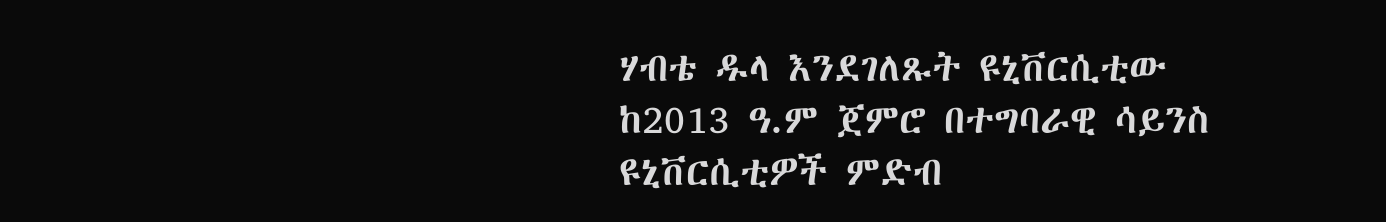ሃብቴ ዱላ እንደገለጹት ዩኒቨርሲቲው ከ2013 ዓ.ም ጀምሮ በተግባራዊ ሳይንስ ዩኒቨርሲቲዎች ምድብ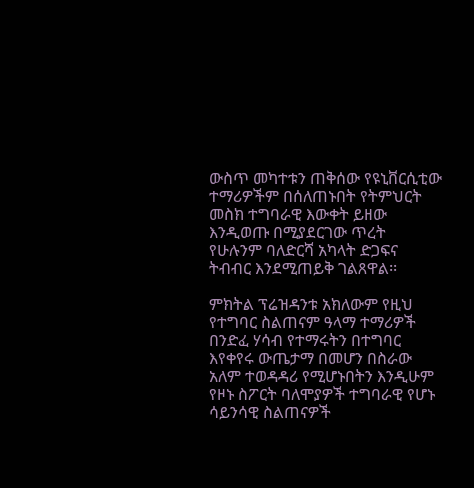ውስጥ መካተቱን ጠቅሰው የዩኒቨርሲቲው ተማሪዎችም በሰለጠኑበት የትምህርት መስክ ተግባራዊ እውቀት ይዘው እንዲወጡ በሚያደርገው ጥረት የሁሉንም ባለድርሻ አካላት ድጋፍና ትብብር እንደሚጠይቅ ገልጸዋል፡፡

ምክትል ፕሬዝዳንቱ አክለውም የዚህ የተግባር ስልጠናም ዓላማ ተማሪዎች በንድፈ ሃሳብ የተማሩትን በተግባር እየቀየሩ ውጤታማ በመሆን በስራው አለም ተወዳዳሪ የሚሆኑበትን እንዲሁም የዞኑ ስፖርት ባለሞያዎች ተግባራዊ የሆኑ ሳይንሳዊ ስልጠናዎች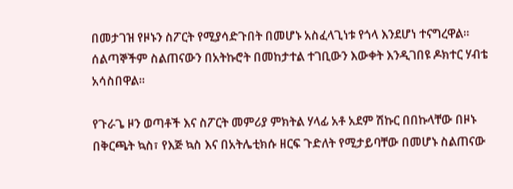በመታገዝ የዞኑን ስፖርት የሚያሳድጉበት በመሆኑ አስፈላጊነቱ የጎላ እንደሆነ ተናግረዋል፡፡ ሰልጣኞችም ስልጠናውን በአትኩሮት በመከታተል ተገቢውን እውቀት እንዲገበዩ ዶክተር ሃብቴ አሳስበዋል፡፡

የጉራጌ ዞን ወጣቶች እና ስፖርት መምሪያ ምክትል ሃላፊ አቶ አደም ሽኩር በበኩላቸው በዞኑ በቅርጫት ኳስ፣ የእጅ ኳስ እና በአትሌቲክሱ ዘርፍ ጉድለት የሚታይባቸው በመሆኑ ስልጠናው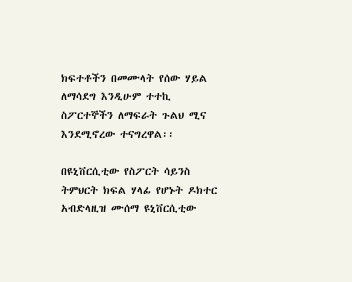ክፍተቶችን በመሙላት የሰው ሃይል ለማሳደግ እንዲሁም ተተኪ ስፖርተኞችን ለማፍራት ጉልህ ሚና እንደሚኖረው ተናግረዋል፡፡

በዩኒቨርሲቲው የስፖርት ሳይንስ ትምህርት ክፍል ሃላፊ የሆኑት ዶክተር አብድላዚዝ ሙሰማ ዩኒቨርሲቲው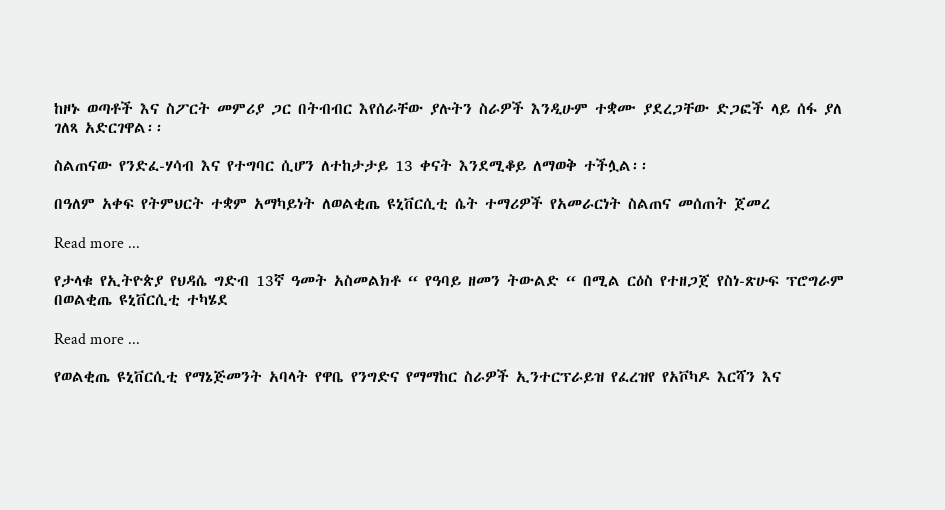ከዞኑ ወጣቶች እና ስፖርት መምሪያ ጋር በትብብር እየሰራቸው ያሉትን ስራዎች እንዲሁም ተቋሙ ያደረጋቸው ድጋፎች ላይ ሰፋ ያለ ገለጻ አድርገዋል፡፡

ስልጠናው የንድፈ-ሃሳብ እና የተግባር ሲሆን ለተከታታይ 13 ቀናት እንደሚቆይ ለማወቅ ተችሏል፡፡

በዓለም አቀፍ የትምህርት ተቋም አማካይነት ለወልቂጤ ዩኒቨርሲቲ ሴት ተማሪዎች የአመራርነት ስልጠና መሰጠት ጀመረ

Read more ...

የታላቁ የኢትዮጵያ የህዳሴ ግድብ 13ኛ ዓመት አስመልክቶ “ የዓባይ ዘመን ትውልድ “ በሚል ርዕስ የተዘጋጀ የስነ-ጽሁፍ ፕሮግራም በወልቂጤ ዩኒቨርሲቲ ተካሄደ

Read more ...

የወልቂጤ ዩኒቨርሲቲ የማኔጅመንት አባላት የዋቤ የንግድና የማማከር ስራዎች ኢንተርፕራይዝ የፈረዝየ የአቮካዶ እርሻን እና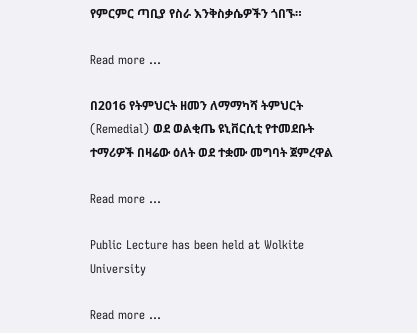የምርምር ጣቢያ የስራ እንቅስቃሴዎችን ጎበኙ።

Read more ...

በ2016 የትምህርት ዘመን ለማማካሻ ትምህርት (Remedial) ወደ ወልቂጤ ዩኒቨርሲቲ የተመደቡት ተማሪዎች በዛሬው ዕለት ወደ ተቋሙ መግባት ጀምረዋል

Read more ...

Public Lecture has been held at Wolkite University

Read more ...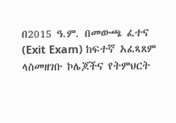በ2015 ዓ.ም. በመውጫ ፈተና (Exit Exam) ከፍተኛ አፈጻጸም ላስመዘገቡ ኮሌጆችና የትምህርት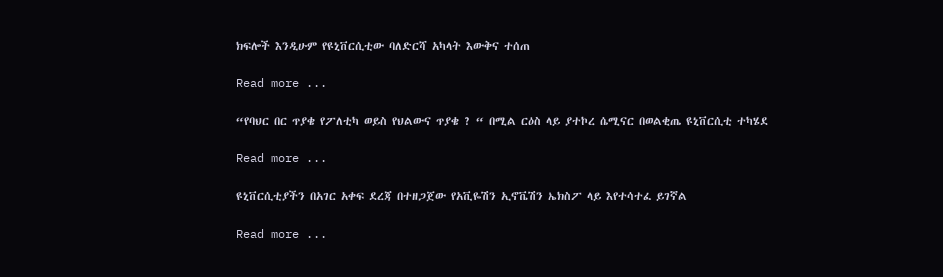ክፍሎች እንዲሁም የዩኒቨርሲቲው ባለድርሻ አካላት እውቅና ተሰጠ

Read more ...

“የባህር በር ጥያቄ የፖለቲካ ወይስ የህልውና ጥያቄ ? “ በሚል ርዕስ ላይ ያተኮረ ሴሚናር በወልቂጤ ዩኒቨርሲቲ ተካሄደ

Read more ...

ዩኒቨርሲቲያችን በአገር አቀፍ ደረጃ በተዘጋጀው የአቪዬሽን ኢኖቬሽን ኤክስፖ ላይ እየተሳተፈ ይገኛል

Read more ...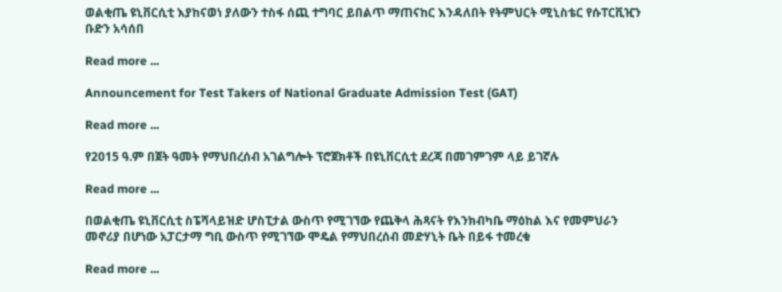ወልቂጤ ዩኒቨርሲቲ እያከናወነ ያለውን ተስፋ ሰጪ ተግባር ይበልጥ ማጠናከር እንዳለበት የትምህርት ሚኒስቴር የሱፐርቪዢን ቡድን አሳሰበ

Read more ...

Announcement for Test Takers of National Graduate Admission Test (GAT)

Read more ...

የ2015 ዓ.ም በጀት ዓመት የማህበረሰብ አገልግሎት ፕሮጀክቶች በዩኒቨርሲቲ ደረጃ በመገምገም ላይ ይገኛሉ

Read more ...

በወልቂጤ ዩኒቨርሲቲ ስፔሻላይዝድ ሆስፒታል ውስጥ የሚገኘው የጨቅላ ሕጻናት የእንክብካቤ ማዕከል እና የመምህራን መኖሪያ በሆነው አፓርታማ ግቢ ውስጥ የሚገኘው ሞዴል የማህበረሰብ መድሃኒት ቤት በይፋ ተመረቁ

Read more ...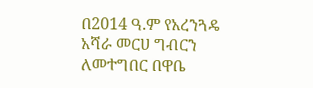በ2014 ዓ.ም የአረንጓዴ አሻራ መርሀ ግብርን ለመተግበር በዋቤ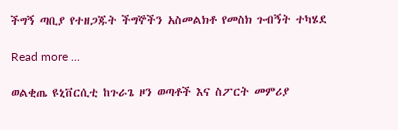ችግኝ ጣቢያ የተዘጋጁት ችግኞችን አስመልክቶ የመስክ ጉብኝት ተካሄደ

Read more ...

ወልቂጤ ዩኒቨርሲቲ ከጉራጌ ዞን ወጣቶች እና ስፖርት መምሪያ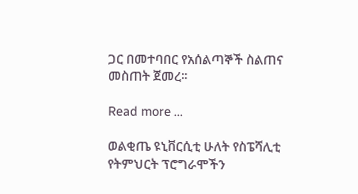ጋር በመተባበር የአሰልጣኞች ስልጠና መስጠት ጀመረ፡፡

Read more ...

ወልቂጤ ዩኒቨርሲቲ ሁለት የስፔሻሊቲ የትምህርት ፕሮግራሞችን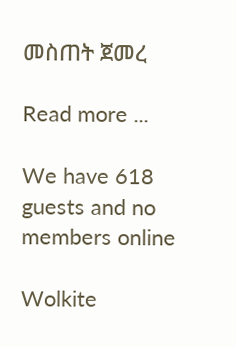መስጠት ጀመረ

Read more ...

We have 618 guests and no members online

Wolkite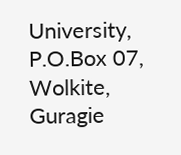University, P.O.Box 07, Wolkite, Guragie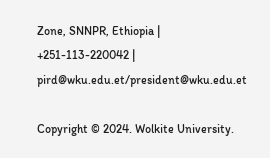Zone, SNNPR, Ethiopia | +251-113-220042 | pird@wku.edu.et/president@wku.edu.et

Copyright © 2024. Wolkite University.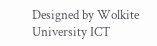Designed by Wolkite University ICT